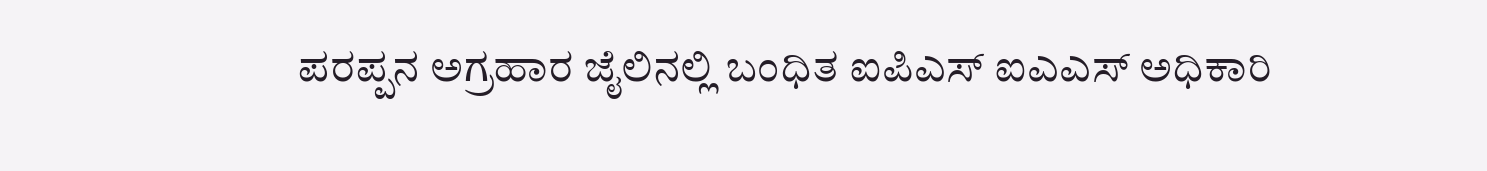ಪರಪ್ಪನ ಅಗ್ರಹಾರ ಜೈಲಿನಲ್ಲಿ ಬಂಧಿತ ಐಪಿಎಸ್ ಐಎಎಸ್ ಅಧಿಕಾರಿ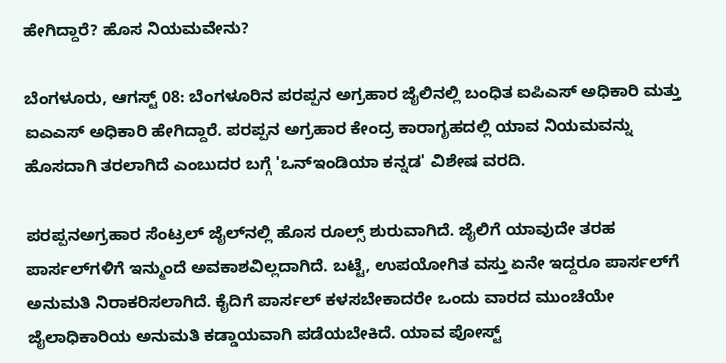ಹೇಗಿದ್ದಾರೆ? ಹೊಸ ನಿಯಮವೇನು?

ಬೆಂಗಳೂರು, ಆಗಸ್ಟ್ 08: ಬೆಂಗಳೂರಿನ ಪರಪ್ಪನ ಅಗ್ರಹಾರ ಜೈಲಿನಲ್ಲಿ ಬಂಧಿತ ಐಪಿಎಸ್ ಅಧಿಕಾರಿ ಮತ್ತು ಐಎಎಸ್ ಅಧಿಕಾರಿ ಹೇಗಿದ್ದಾರೆ. ಪರಪ್ಪನ ಅಗ್ರಹಾರ ಕೇಂದ್ರ ಕಾರಾಗೃಹದಲ್ಲಿ ಯಾವ ನಿಯಮವನ್ನು ಹೊಸದಾಗಿ ತರಲಾಗಿದೆ ಎಂಬುದರ ಬಗ್ಗೆ 'ಒನ್‌ಇಂಡಿಯಾ ಕನ್ನಡ' ವಿಶೇಷ ವರದಿ.

ಪರಪ್ಪನ‌ಅಗ್ರಹಾರ ಸೆಂಟ್ರಲ್ ಜೈಲ್‌ನಲ್ಲಿ ಹೊಸ ರೂಲ್ಸ್ ಶುರುವಾಗಿದೆ. ಜೈಲಿಗೆ ಯಾವುದೇ ತರಹ ಪಾರ್ಸಲ್‌ಗಳಿಗೆ ಇನ್ಮುಂದೆ ಅವಕಾಶವಿಲ್ಲದಾಗಿದೆ. ಬಟ್ಟೆ, ಉಪಯೋಗಿತ ವಸ್ತು ಏನೇ ಇದ್ದರೂ ಪಾರ್ಸಲ್‌ಗೆ ಅನುಮತಿ ನಿರಾಕರಿಸಲಾಗಿದೆ. ಕೈದಿಗೆ ಪಾರ್ಸಲ್ ಕಳಸಬೇಕಾದರೇ ಒಂದು ವಾರದ ಮುಂಚೆಯೇ ಜೈಲಾಧಿಕಾರಿಯ ಅನುಮತಿ ಕಡ್ಡಾಯವಾಗಿ ಪಡೆಯಬೇಕಿದೆ. ಯಾವ ಪೋಸ್ಟ್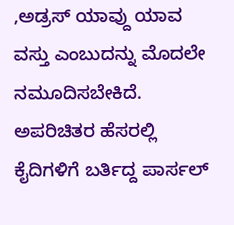,ಅಡ್ರಸ್ ಯಾವ್ದು ಯಾವ ವಸ್ತು ಎಂಬುದನ್ನು ಮೊದಲೇ ನಮೂದಿಸಬೇಕಿದೆ. ಅಪರಿಚಿತರ ಹೆಸರಲ್ಲಿ ಕೈದಿಗಳಿಗೆ ಬರ್ತಿದ್ದ ಪಾರ್ಸಲ್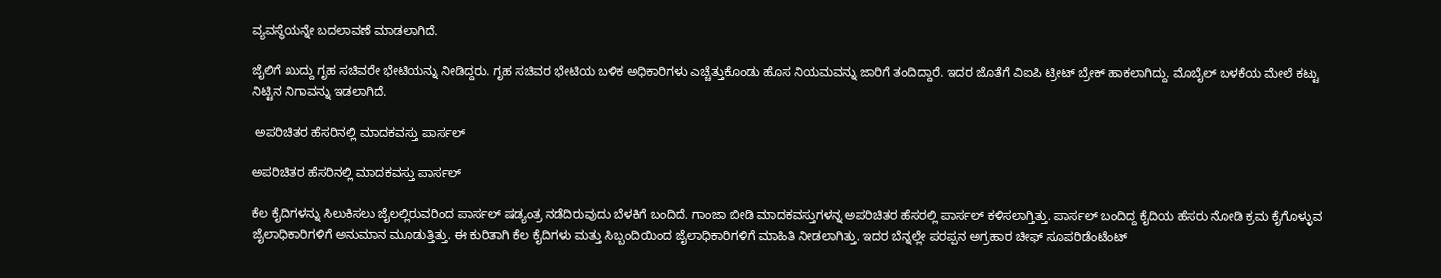ವ್ಯವಸ್ಥೆಯನ್ನೇ ಬದಲಾವಣೆ ಮಾಡಲಾಗಿದೆ.

ಜೈಲಿಗೆ ಖುದ್ದು ಗೃಹ ಸಚಿವರೇ ಭೇಟಿಯನ್ನು ನೀಡಿದ್ದರು. ಗೃಹ ಸಚಿವರ ಭೇಟಿಯ ಬಳಿಕ ಅಧಿಕಾರಿಗಳು ಎಚ್ಚೆತ್ತುಕೊಂಡು ಹೊಸ ನಿಯಮವನ್ನು ಜಾರಿಗೆ ತಂದಿದ್ದಾರೆ. ಇದರ ಜೊತೆಗೆ ವಿಐಪಿ ಟ್ರೀಟ್ ಬ್ರೇಕ್ ಹಾಕಲಾಗಿದ್ದು. ಮೊಬೈಲ್ ಬಳಕೆಯ ಮೇಲೆ ಕಟ್ಟು ನಿಟ್ಟಿನ ನಿಗಾವನ್ನು ಇಡಲಾಗಿದೆ.

 ಅಪರಿಚಿತರ ಹೆಸರಿನಲ್ಲಿ ಮಾದಕವಸ್ತು ಪಾರ್ಸಲ್

ಅಪರಿಚಿತರ ಹೆಸರಿನಲ್ಲಿ ಮಾದಕವಸ್ತು ಪಾರ್ಸಲ್

ಕೆಲ ಕೈದಿಗಳನ್ನು ಸಿಲುಕಿಸಲು ಜೈಲಲ್ಲಿರುವರಿಂದ ಪಾರ್ಸಲ್ ಷಡ್ಯಂತ್ರ ನಡೆದಿರುವುದು ಬೆಳಕಿಗೆ ಬಂದಿದೆ. ಗಾಂಜಾ ಬೀಡಿ ಮಾದಕವಸ್ತುಗಳನ್ನ ಅಪರಿಚಿತರ ಹೆಸರಲ್ಲಿ ಪಾರ್ಸಲ್ ಕಳಿಸಲಾಗ್ತಿತ್ತು. ಪಾರ್ಸಲ್ ಬಂದಿದ್ದ ಕೈದಿಯ ಹೆಸರು ನೋಡಿ ಕ್ರಮ ಕೈಗೊಳ್ಳುವ ಜೈಲಾಧಿಕಾರಿಗಳಿಗೆ ಅನುಮಾನ ಮೂಡುತ್ತಿತ್ತು. ಈ ಕುರಿತಾಗಿ ಕೆಲ ಕೈದಿಗಳು ಮತ್ತು ಸಿಬ್ಬಂದಿಯಿಂದ ಜೈಲಾಧಿಕಾರಿಗಳಿಗೆ ಮಾಹಿತಿ ನೀಡಲಾಗಿತ್ತು. ಇದರ ಬೆನ್ನಲ್ಲೇ ಪರಪ್ಪನ ಅಗ್ರಹಾರ ಚೀಫ್ ಸೂಪರಿಡೆಂಟೆಂಟ್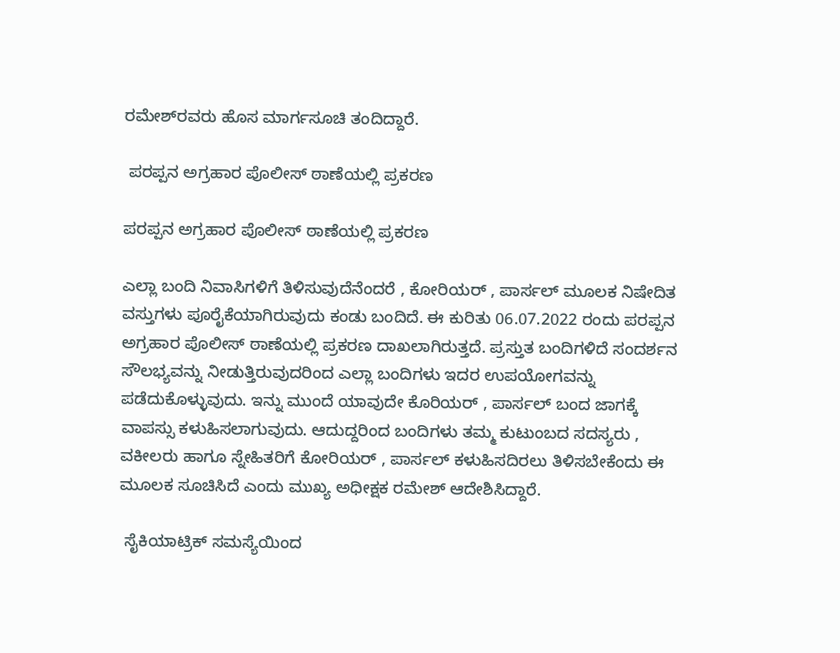ರಮೇಶ್‌ರವರು ಹೊಸ ಮಾರ್ಗಸೂಚಿ ತಂದಿದ್ದಾರೆ.

 ಪರಪ್ಪನ ಅಗ್ರಹಾರ ಪೊಲೀಸ್‌ ಠಾಣೆಯಲ್ಲಿ ಪ್ರಕರಣ

ಪರಪ್ಪನ ಅಗ್ರಹಾರ ಪೊಲೀಸ್‌ ಠಾಣೆಯಲ್ಲಿ ಪ್ರಕರಣ

ಎಲ್ಲಾ ಬಂದಿ ನಿವಾಸಿಗಳಿಗೆ ತಿಳಿಸುವುದೆನೆಂದರೆ , ಕೋರಿಯರ್ , ಪಾರ್ಸಲ್ ಮೂಲಕ ನಿಷೇದಿತ ವಸ್ತುಗಳು ಪೂರೈಕೆಯಾಗಿರುವುದು ಕಂಡು ಬಂದಿದೆ. ಈ ಕುರಿತು 06.07.2022 ರಂದು ಪರಪ್ಪನ ಅಗ್ರಹಾರ ಪೊಲೀಸ್‌ ಠಾಣೆಯಲ್ಲಿ ಪ್ರಕರಣ ದಾಖಲಾಗಿರುತ್ತದೆ. ಪ್ರಸ್ತುತ ಬಂದಿಗಳಿದೆ ಸಂದರ್ಶನ ಸೌಲಭ್ಯವನ್ನು ನೀಡುತ್ತಿರುವುದರಿಂದ ಎಲ್ಲಾ ಬಂದಿಗಳು ಇದರ ಉಪಯೋಗವನ್ನು ಪಡೆದುಕೊಳ್ಳುವುದು. ಇನ್ನು ಮುಂದೆ ಯಾವುದೇ ಕೊರಿಯರ್ , ಪಾರ್ಸಲ್ ಬಂದ ಜಾಗಕ್ಕೆ ವಾಪಸ್ಸು ಕಳುಹಿಸಲಾಗುವುದು. ಆದುದ್ದರಿಂದ ಬಂದಿಗಳು ತಮ್ಮ ಕುಟುಂಬದ ಸದಸ್ಯರು , ವಕೀಲರು ಹಾಗೂ ಸ್ನೇಹಿತರಿಗೆ ಕೋರಿಯರ್ , ಪಾರ್ಸಲ್ ಕಳುಹಿಸದಿರಲು ತಿಳಿಸಬೇಕೆಂದು ಈ ಮೂಲಕ ಸೂಚಿಸಿದೆ ಎಂದು ಮುಖ್ಯ ಅಧೀಕ್ಷಕ ರಮೇಶ್ ಆದೇಶಿಸಿದ್ದಾರೆ.

 ಸೈಕಿಯಾಟ್ರಿಕ್ ಸಮಸ್ಯೆಯಿಂದ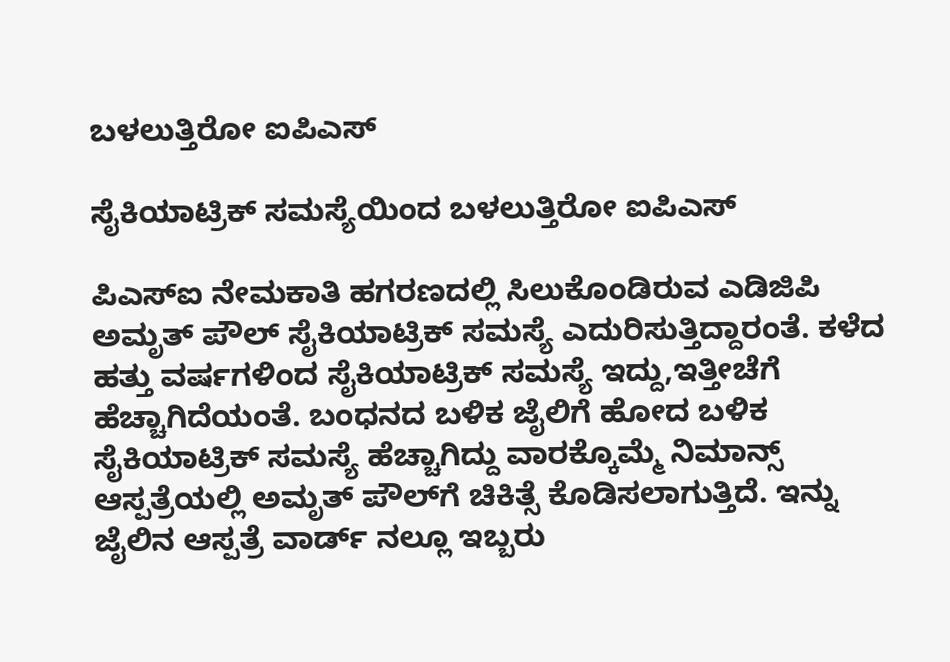ಬಳಲುತ್ತಿರೋ ಐಪಿಎಸ್

ಸೈಕಿಯಾಟ್ರಿಕ್ ಸಮಸ್ಯೆಯಿಂದ ಬಳಲುತ್ತಿರೋ ಐಪಿಎಸ್

ಪಿಎಸ್‌ಐ ನೇಮಕಾತಿ ಹಗರಣದಲ್ಲಿ ಸಿಲುಕೊಂಡಿರುವ ಎಡಿಜಿಪಿ ಅಮೃತ್ ಪೌಲ್ ಸೈಕಿಯಾಟ್ರಿಕ್ ಸಮಸ್ಯೆ ಎದುರಿಸುತ್ತಿದ್ದಾರಂತೆ. ಕಳೆದ ಹತ್ತು ವರ್ಷಗಳಿಂದ ಸೈಕಿಯಾಟ್ರಿಕ್ ಸಮಸ್ಯೆ ಇದ್ದು,ಇತ್ತೀಚೆಗೆ ಹೆಚ್ಚಾಗಿದೆಯಂತೆ. ಬಂಧನದ ಬಳಿಕ ಜೈಲಿಗೆ ಹೋದ ಬಳಿಕ ಸೈಕಿಯಾಟ್ರಿಕ್ ಸಮಸ್ಯೆ ಹೆಚ್ಚಾಗಿದ್ದು ವಾರಕ್ಕೊಮ್ಮೆ ನಿಮಾನ್ಸ್ ಆಸ್ಪತ್ರೆಯಲ್ಲಿ ಅಮೃತ್ ಪೌಲ್‌ಗೆ ಚಿಕಿತ್ಸೆ ಕೊಡಿಸಲಾಗುತ್ತಿದೆ. ಇನ್ನು ಜೈಲಿನ ಆಸ್ಪತ್ರೆ ವಾರ್ಡ್ ನಲ್ಲೂ ಇಬ್ಬರು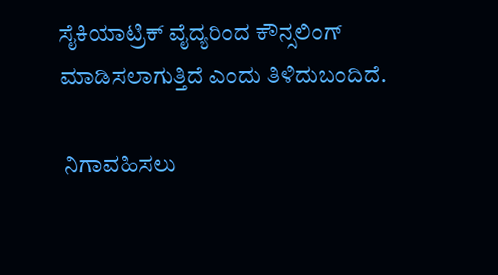ಸೈಕಿಯಾಟ್ರಿಕ್ ವೈದ್ಯರಿಂದ ಕೌನ್ಸಲಿಂಗ್ ಮಾಡಿಸಲಾಗುತ್ತಿದೆ ಎಂದು ತಿಳಿದುಬಂದಿದೆ.

 ನಿಗಾವಹಿಸಲು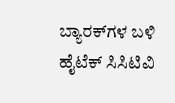ಬ್ಯಾರಕ್‌ಗಳ ಬಳಿ ಹೈಟೆಕ್ ಸಿಸಿಟಿವಿ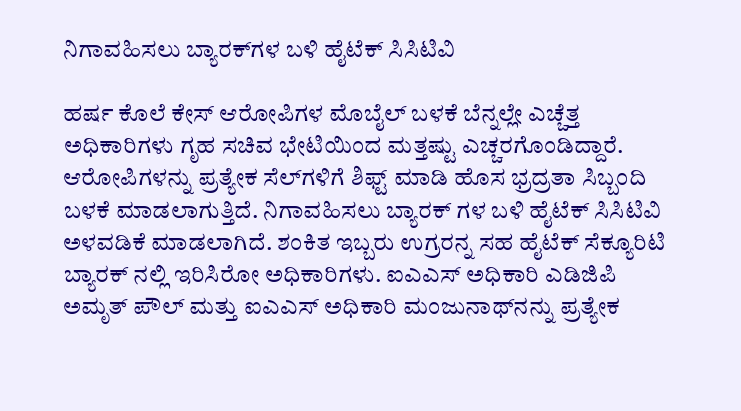ನಿಗಾವಹಿಸಲು ಬ್ಯಾರಕ್‌ಗಳ ಬಳಿ ಹೈಟೆಕ್ ಸಿಸಿಟಿವಿ

ಹರ್ಷ ಕೊಲೆ ಕೇಸ್ ಆರೋಪಿಗಳ ಮೊಬೈಲ್ ಬಳಕೆ ಬೆನ್ನಲ್ಲೇ ಎಚ್ಚೆತ್ತ ಅಧಿಕಾರಿಗಳು ಗೃಹ ಸಚಿವ ಭೇಟಿಯಿಂದ ಮತ್ತಷ್ಟು ಎಚ್ಚರಗೊಂಡಿದ್ದಾರೆ. ಆರೋಪಿಗಳನ್ನು ಪ್ರತ್ಯೇಕ ಸೆಲ್‌ಗಳಿಗೆ ಶಿಫ್ಟ್ ಮಾಡಿ ಹೊಸ ಭ್ರದ್ರತಾ ಸಿಬ್ಬಂದಿ ಬಳಕೆ ಮಾಡಲಾಗುತ್ತಿದೆ. ನಿಗಾವಹಿಸಲು ಬ್ಯಾರಕ್ ಗಳ ಬಳಿ ಹೈಟೆಕ್ ಸಿಸಿಟಿವಿ ಅಳವಡಿಕೆ ಮಾಡಲಾಗಿದೆ. ಶಂಕಿತ ಇಬ್ಬರು ಉಗ್ರರನ್ನ ಸಹ ಹೈಟೆಕ್ ಸೆಕ್ಯೂರಿಟಿ ಬ್ಯಾರಕ್ ನಲ್ಲಿ ಇರಿಸಿರೋ ಅಧಿಕಾರಿಗಳು. ಐಎಎಸ್ ಅಧಿಕಾರಿ ಎಡಿಜಿಪಿ ಅಮೃತ್ ಪೌಲ್ ಮತ್ತು ಐಎಎಸ್ ಅಧಿಕಾರಿ ಮಂಜುನಾಥ್‌ನನ್ನು ಪ್ರತ್ಯೇಕ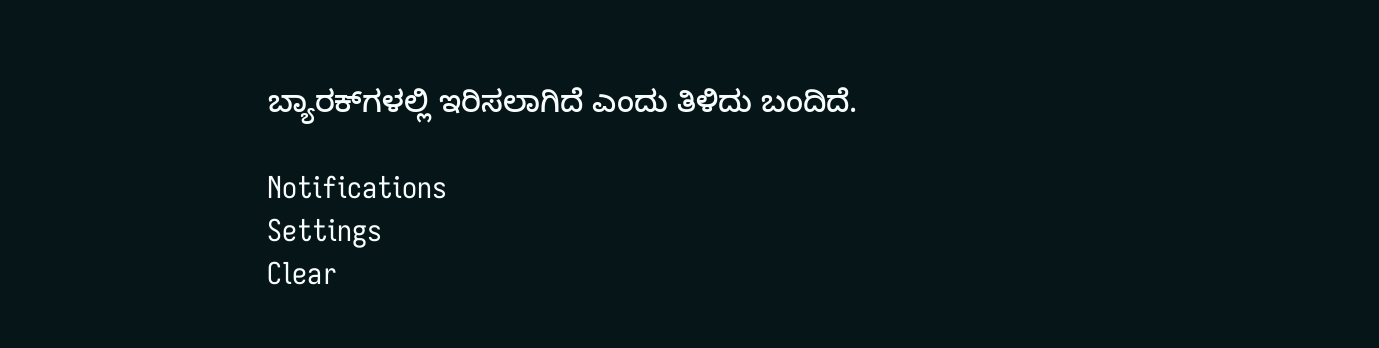ಬ್ಯಾರಕ್‌ಗಳಲ್ಲಿ ಇರಿಸಲಾಗಿದೆ ಎಂದು ತಿಳಿದು ಬಂದಿದೆ.

Notifications
Settings
Clear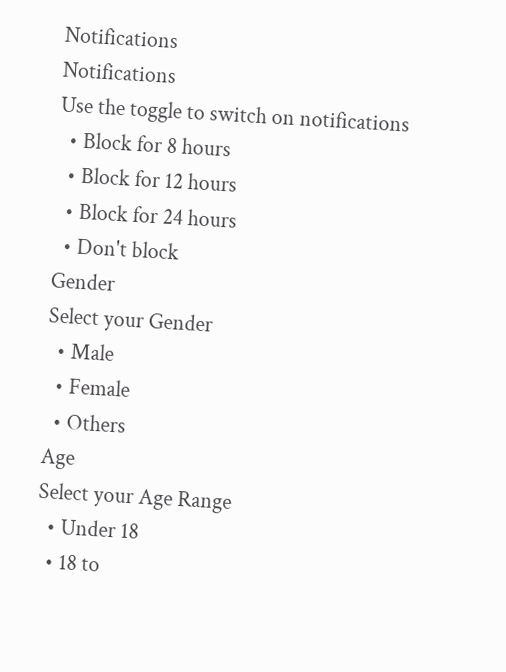Notifications
Notifications
Use the toggle to switch on notifications
  • Block for 8 hours
  • Block for 12 hours
  • Block for 24 hours
  • Don't block
Gender
Select your Gender
  • Male
  • Female
  • Others
Age
Select your Age Range
  • Under 18
  • 18 to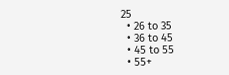25
  • 26 to 35
  • 36 to 45
  • 45 to 55
  • 55+